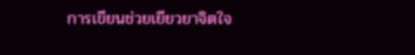การเขียนช่วยเยียวยาจิตใจ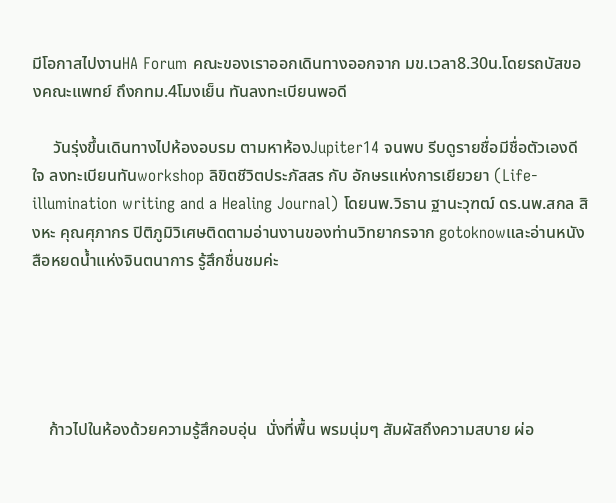มีโอกาสไปงานHA Forum คณะของเราออกเดินทางออกจาก มข.เวลา8.30น.โดยรถบัสของคณะแพทย์ ถึงกทม.4โมงเย็น ทันลงทะเบียนพอดี

     วันรุ่งขึ้นเดินทางไปห้องอบรม ตามหาห้องJupiter14 จนพบ รีบดูรายชื่อมีชื่อตัวเองดีใจ ลงทะเบียนทันworkshop ลิขิตชีวิตประภัสสร กับ อักษรแห่งการเยียวยา (Life-illumination writing and a Healing Journal) โดยนพ.วิธาน ฐานะวุฑฒ์ ดร.นพ.สกล สิงหะ คุณศุภากร ปิติภูมิวิเศษติดตามอ่านงานของท่านวิทยากรจาก gotoknowและอ่านหนังสือหยดน้ำแห่งจินตนาการ รู้สึกชื่นชมค่ะ





    ก้าวไปในห้องด้วยความรู้สึกอบอุ่น  นั่งที่พื้น พรมนุ่มๆ สัมผัสถึงความสบาย ผ่อ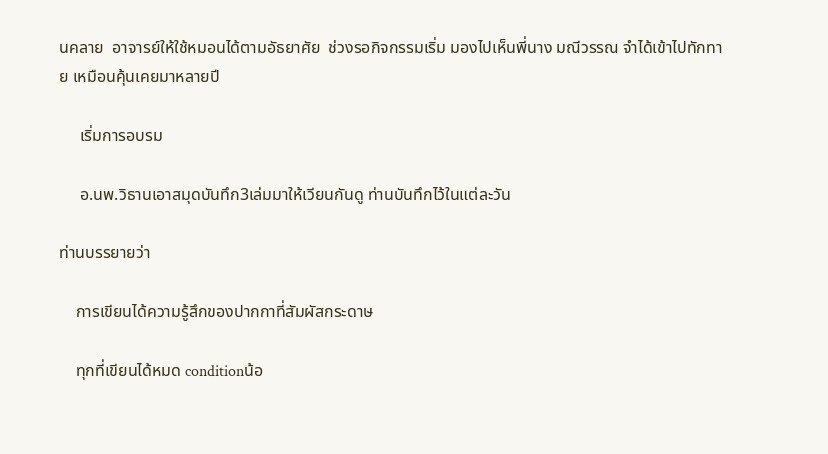นคลาย  อาจารย์ให้ใช้หมอนได้ตามอัธยาศัย  ช่วงรอกิจกรรมเริ่ม มองไปเห็นพี่นาง มณีวรรณ จำได้เข้าไปทักทาย เหมือนคุ้นเคยมาหลายปี

     เริ่มการอบรม

     อ.นพ.วิธานเอาสมุดบันทึก3เล่มมาให้เวียนกันดู ท่านบันทึกไว้ในแต่ละวัน

ท่านบรรยายว่า

    การเขียนได้ความรู้สึกของปากกาที่สัมผัสกระดาษ

    ทุกที่เขียนได้หมด conditionน้อ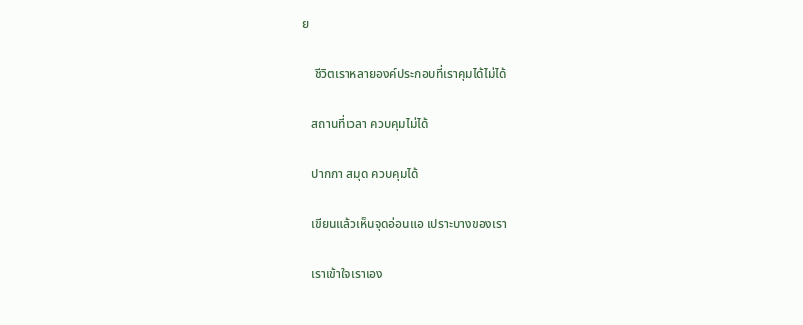ย

    ชีวิตเราหลายองค์ประกอบที่เราคุมได้ไม่ได้

   สถานที่เวลา ควบคุมไม่ได้

   ปากกา สมุด ควบคุมได้

   เขียนแล้วเห็นจุดอ่อนแอ เปราะบางของเรา

   เราเข้าใจเราเอง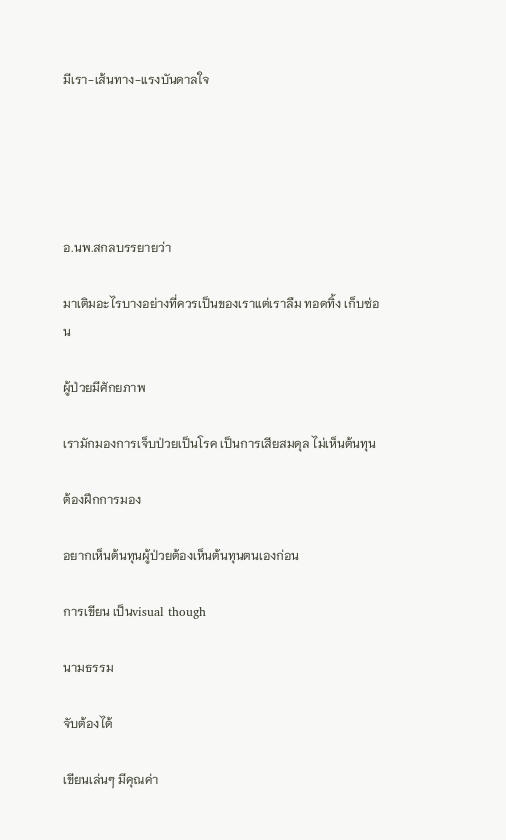มีเรา-เส้นทาง-แรงบันดาลใจ





อ.นพ.สกลบรรยายว่า

มาเติมอะไรบางอย่างที่ควรเป็นของเราแต่เราลืม ทอดทิ้ง เก็บซ่อน

ผู้ป่วยมีศักยภาพ

เรามักมองการเจ็บป่วยเป็นโรค เป็นการเสียสมดุล ไม่เห็นต้นทุน

ต้องฝึกการมอง

อยากเห็นต้นทุนผู้ป่วยต้องเห็นต้นทุนตนเองก่อน

การเขียน เป็นvisual though

นามธรรม

จับต้องได้

เขียนเล่นๆ มีคุณค่า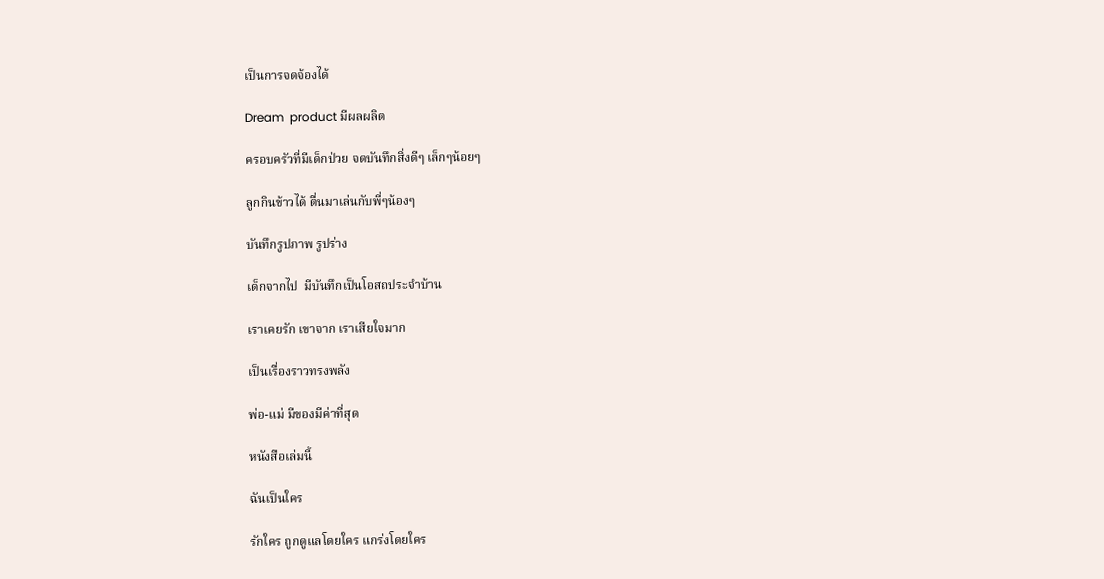เป็นการจดจ้องได้

Dream  product มีผลผลิต

ครอบครัวที่มีเด็กป่วย จดบันทึกสิ่งดีๆ เล็กๆน้อยๆ

ลูกกินข้าวได้ ตื่นมาเล่นกับพี่ๆน้องๆ

บันทึกรูปภาพ รูปร่าง

เด็กจากไป  มีบันทึกเป็นโอสถประจำบ้าน

เราเคยรัก เขาจาก เราเสียใจมาก

เป็นเรื่องราวทรงพลัง

พ่อ-แม่ มีของมีค่าที่สุด

หนังสือเล่มนี้

ฉันเป็นใคร

รักใคร ถูกดูแลโดยใคร แกร่งโดยใคร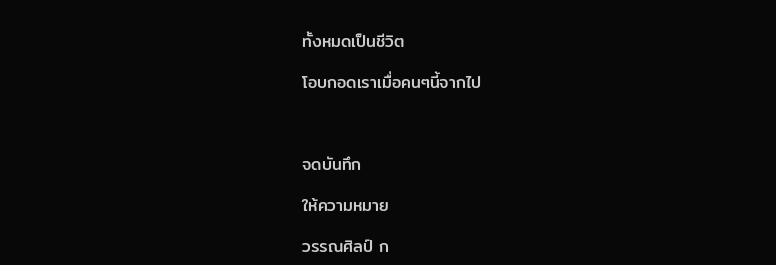ทั้งหมดเป็นชีวิต

โอบกอดเราเมื่อคนๆนี้จากไป



จดบันทึก

ให้ความหมาย

วรรณศิลป์ ก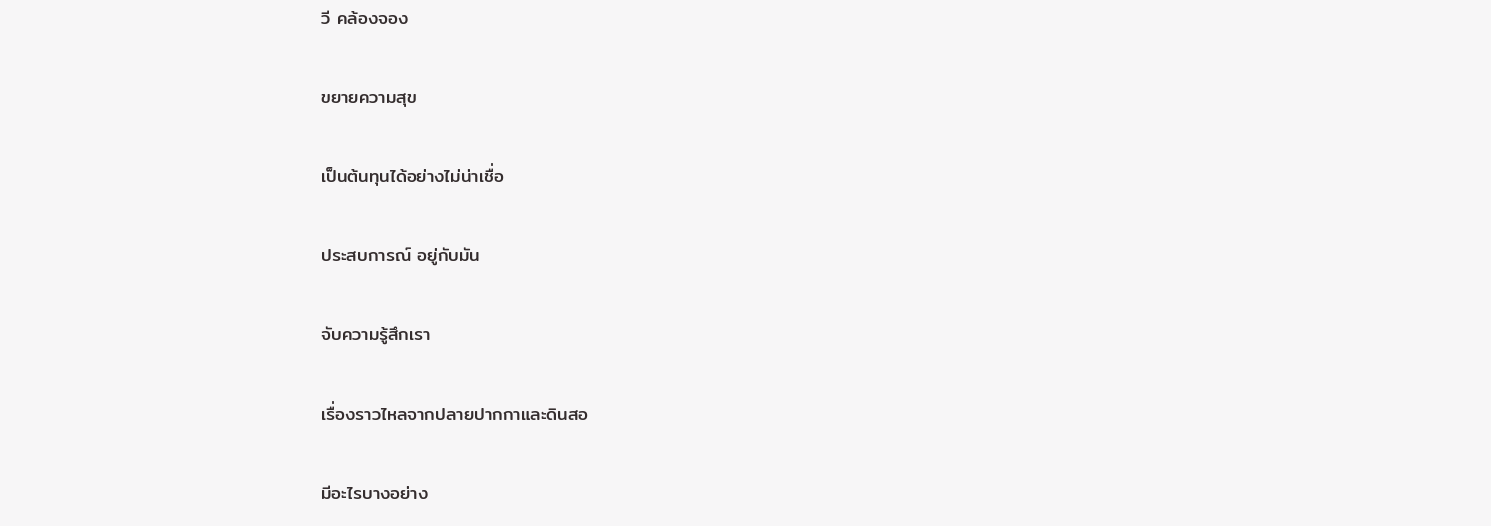วี คล้องจอง

ขยายความสุข

เป็นต้นทุนได้อย่างไม่น่าเชื่อ

ประสบการณ์ อยู่กับมัน

จับความรู้สึกเรา

เรื่องราวไหลจากปลายปากกาและดินสอ

มีอะไรบางอย่าง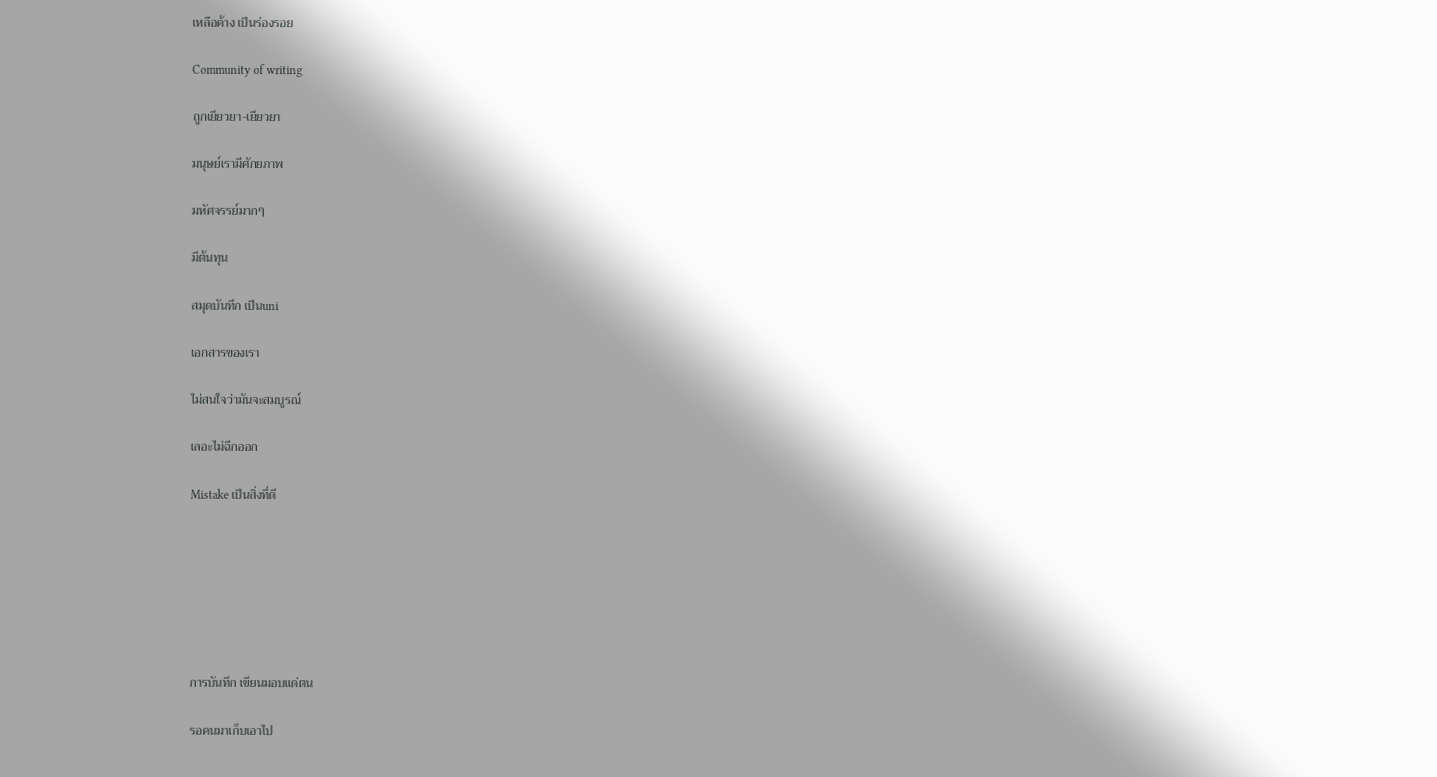เหลือค้าง เป็นร่องรอย

Community of writing

ถูกเยียวยา-เยียวยา

มนุษย์เรามีศักยภาพ

มหัศจรรย์มากๆ

มีต้นทุน

สมุดบันทึก เป็นuni

เอกสารของเรา

ไม่สนใจว่ามันจะสมบูรณ์

เลอะไม่ฉีกออก

Mistake เป็นสิ่งที่ดี







การบันทึก เขียนมอบแด่ตน

รอคนมาเก็บเอาไป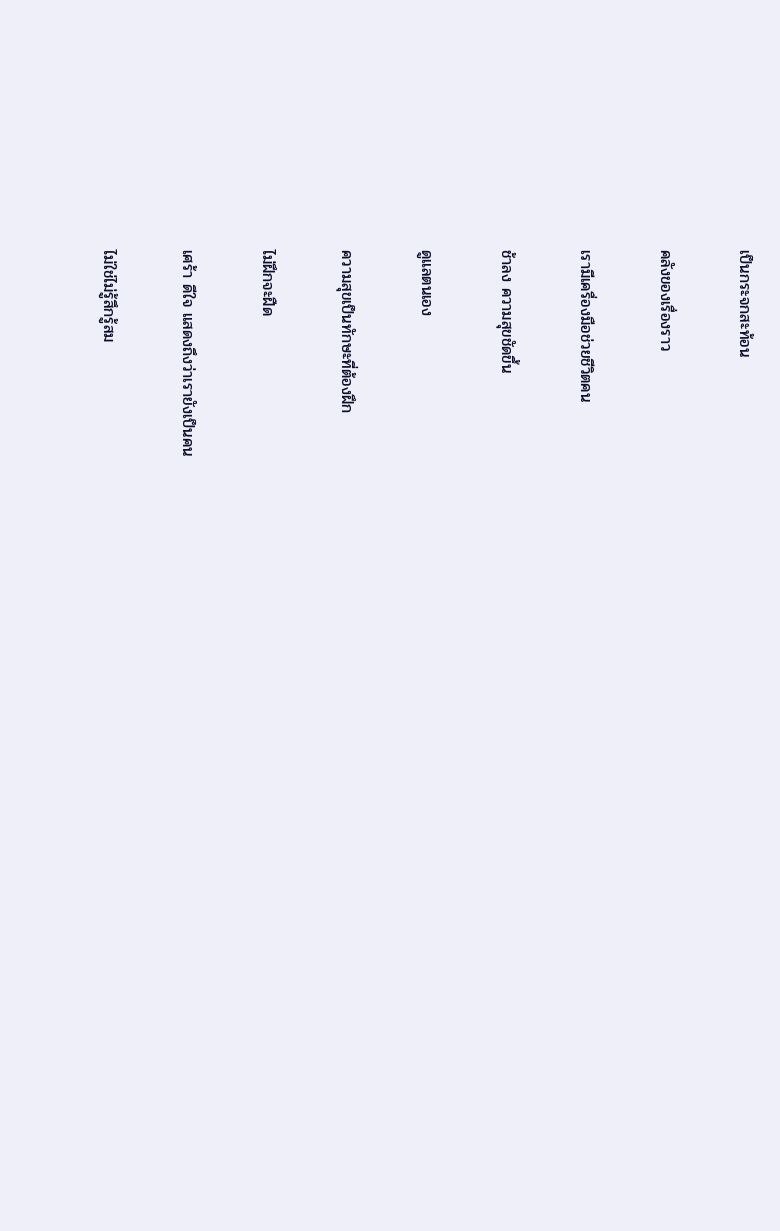เป็นกระจกสะท้อน

คลังของเรื่องราว

เรามีเครื่องมือช่วยชีวิตคน

ช้าลง ความสุขชัดขึ้น

ดูแลตนเอง

ความสุขเป็นทักษะที่ต้องฝึก

ไม่ฝึกจะฝืด

เศร้า ดีใจ แสดงถึงว่าเรายังเป็นคน

ไม่ใช่ไม่รู้สึกรู้สม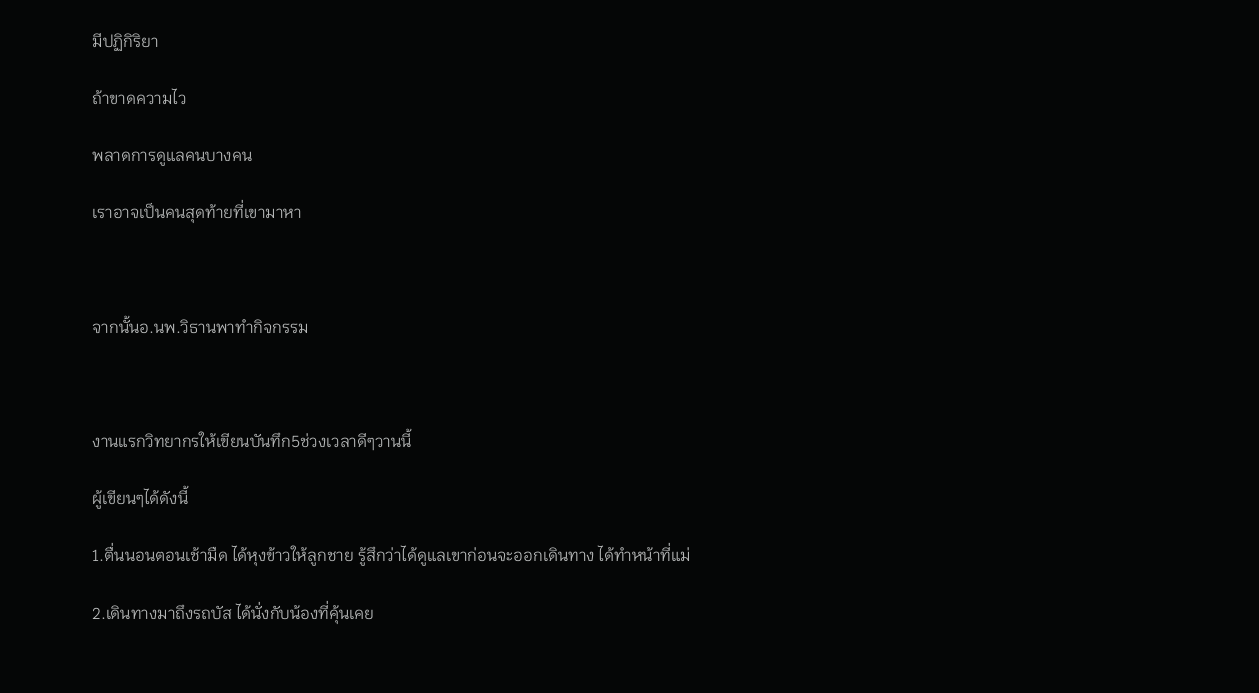มีปฏิกิริยา

ถ้าขาดความไว

พลาดการดูแลคนบางคน

เราอาจเป็นคนสุดท้ายที่เขามาหา



จากนั้นอ.นพ.วิธานพาทำกิจกรรม



งานแรกวิทยากรให้เขียนบันทึก5ช่วงเวลาดีๆวานนี้

ผู้เขียนๆได้ดังนี้

1.ตื่นนอนตอนเช้ามืด ได้หุงข้าวให้ลูกชาย รู้สึกว่าได้ดูแลเขาก่อนจะออกเดินทาง ได้ทำหน้าที่แม่

2.เดินทางมาถึงรถบัส ได้นั่งกับน้องที่คุ้นเคย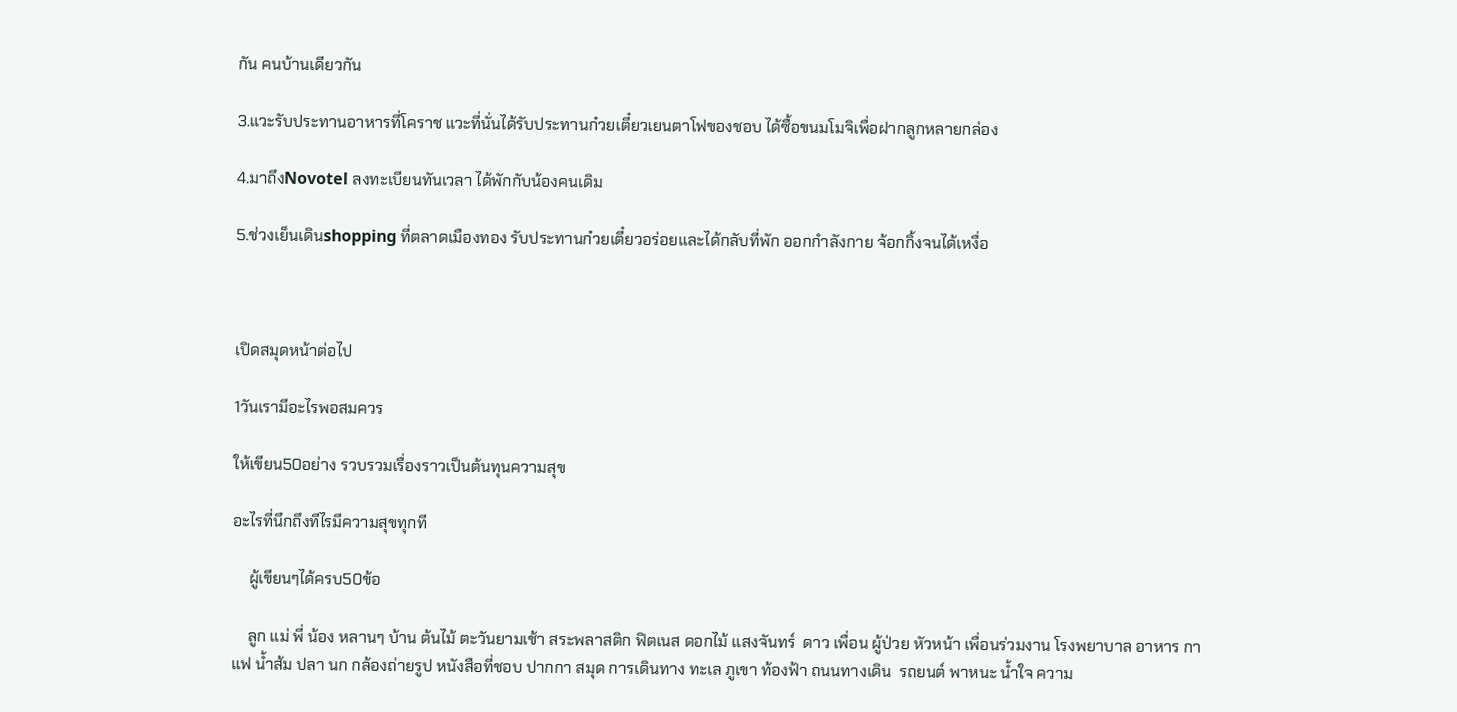กัน คนบ้านเดียวกัน

3.แวะรับประทานอาหารที่โคราช แวะที่นั่นได้รับประทานก๋วยเตี๋ยวเยนตาโฟของชอบ ได้ซื้อขนมโมจิเพื่อฝากลูกหลายกล่อง

4.มาถึงNovotel ลงทะเบียนทันเวลา ได้พักกับน้องคนเดิม

5.ช่วงเย็นเดินshopping ที่ตลาดเมืองทอง รับประทานก๋วยเตี๋ยวอร่อยและได้กลับที่พัก ออกกำลังกาย จ้อกกิ้งจนได้เหงื่อ



เปิดสมุดหน้าต่อไป

1วันเรามีอะไรพอสมควร

ให้เขียน50อย่าง รวบรวมเรื่องราวเป็นต้นทุนความสุข

อะไรที่นึกถึงทีไรมีความสุขทุกที

    ผู้เขียนๆได้ครบ50ข้อ

    ลูก แม่ พี่ น้อง หลานๆ บ้าน ต้นไม้ ตะวันยามเช้า สระพลาสติก ฟิตเนส ดอกไม้ แสงจันทร์  ดาว เพื่อน ผู้ป่วย หัวหน้า เพื่อนร่วมงาน โรงพยาบาล อาหาร กาแฟ น้ำส้ม ปลา นก กล้องถ่ายรูป หนังสือที่ชอบ ปากกา สมุด การเดินทาง ทะเล ภูเขา ท้องฟ้า ถนนทางเดิน  รถยนต์ พาหนะ น้ำใจ ความ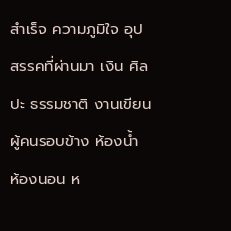สำเร็จ ความภูมิใจ อุปสรรคที่ผ่านมา เงิน ศิลปะ ธรรมชาติ งานเขียน ผู้คนรอบข้าง ห้องน้ำ ห้องนอน ห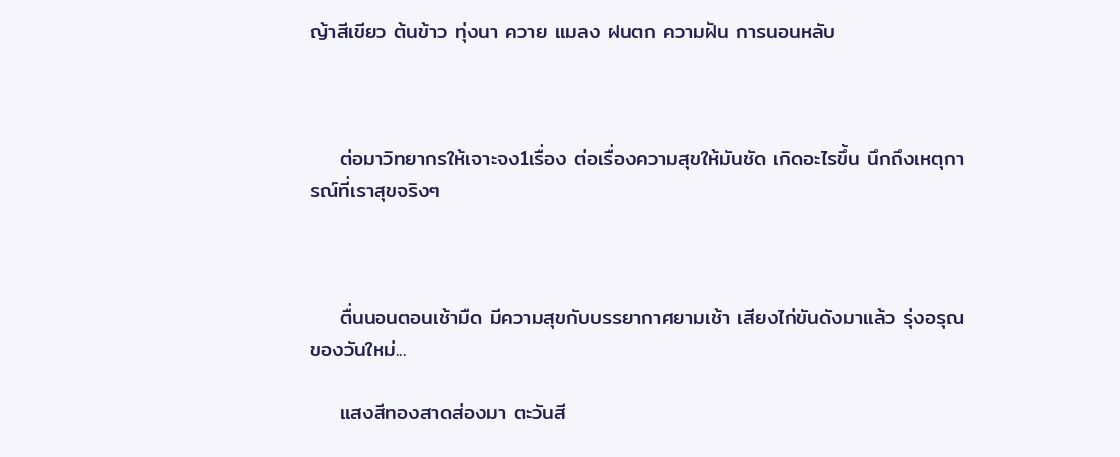ญ้าสีเขียว ต้นข้าว ทุ่งนา ควาย แมลง ฝนตก ความฝัน การนอนหลับ



    ต่อมาวิทยากรให้เจาะจง1เรื่อง ต่อเรื่องความสุขให้มันชัด เกิดอะไรขึ้น นึกถึงเหตุการณ์ที่เราสุขจริงๆ



    ตื่นนอนตอนเช้ามืด มีความสุขกับบรรยากาศยามเช้า เสียงไก่ขันดังมาแล้ว รุ่งอรุณของวันใหม่...

    แสงสีทองสาดส่องมา ตะวันสี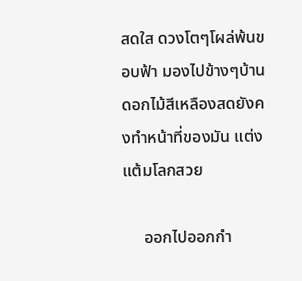สดใส ดวงโตๆโผล่พ้นขอบฟ้า มองไปข้างๆบ้าน ดอกไม้สีเหลืองสดยังคงทำหน้าที่ของมัน แต่งแต้มโลกสวย

     ออกไปออกกำ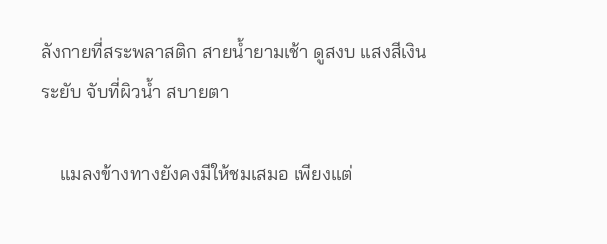ลังกายที่สระพลาสติก สายน้ำยามเช้า ดูสงบ แสงสีเงินระยับ จับที่ผิวน้ำ สบายตา

    แมลงข้างทางยังคงมีให้ชมเสมอ เพียงแต่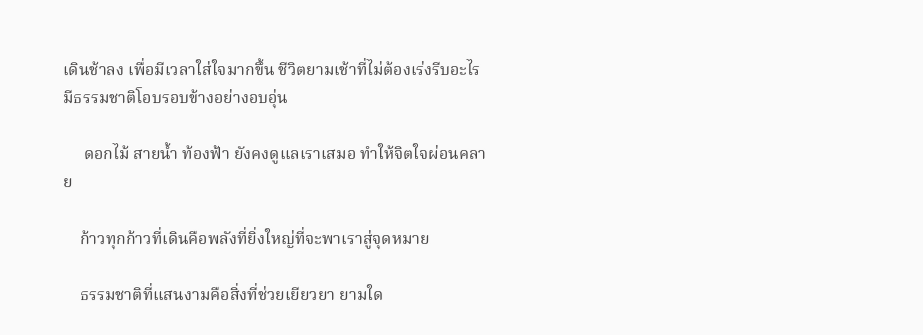เดินช้าลง เพื่อมีเวลาใส่ใจมากขึ้น ชีวิตยามเช้าที่ไม่ต้องเร่งรีบอะไร มีธรรมชาติโอบรอบข้างอย่างอบอุ่น

     ดอกไม้ สายน้ำ ท้องฟ้า ยังคงดูแลเราเสมอ ทำให้จิตใจผ่อนคลาย

    ก้าวทุกก้าวที่เดินคือพลังที่ยิ่งใหญ่ที่จะพาเราสู่จุดหมาย

    ธรรมชาติที่แสนงามคือสิ่งที่ช่วยเยียวยา ยามใด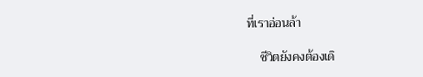ที่เราอ่อนล้า

    ชีวิตยังคงต้องเดิ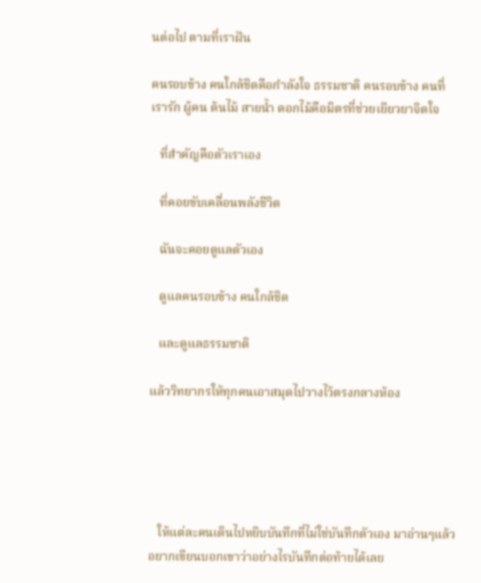นต่อไป ตามที่เราฝัน

คนรอบข้าง คนใกล้ชิดคือกำลังใจ ธรรมชาติ คนรอบข้าง คนที่เรารัก ผู้คน ต้นไม้ สายน้ำ ดอกไม้คือมิตรที่ช่วยเยียวยาจิตใจ

   ที่สำคัญคือตัวเราเอง

   ที่คอยขับเคลื่อนพลังชีวิต

   ฉันจะคอยดูแลตัวเอง

   ดูแลคนรอบข้าง คนใกล้ชิด

   และดูแลธรรมชาติ

แล้ววิทยากรให้ทุกคนเอาสมุดไปวางไว้ตรงกลางห้อง





   ให้แต่ละคนเดินไปหยิบบันทึกที่ไม่ใช่บันทึกตัวเอง มาอ่านๆแล้วอยากเขียนบอกเขาว่าอย่างไรบันทึกต่อท้ายได้เลย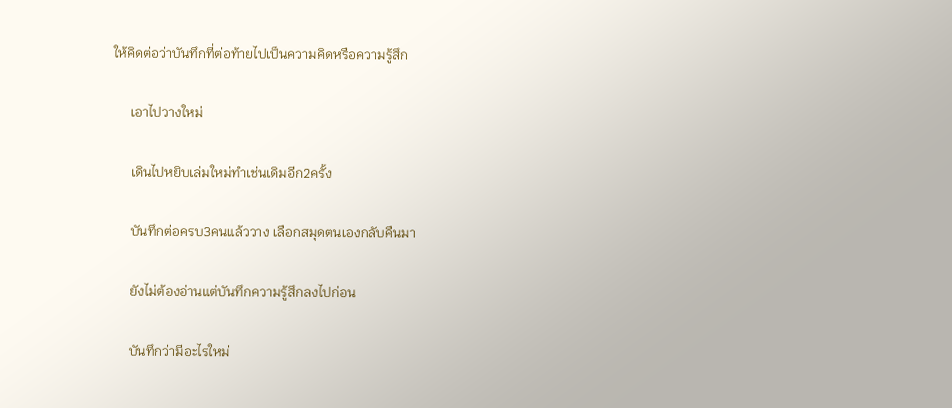ให้คิดต่อว่าบันทึกที่ต่อท้ายไปเป็นความคิดหรือความรู้สึก

     เอาไปวางใหม่

     เดินไปหยิบเล่มใหม่ทำเช่นเดิมอีก2ครั้ง

     บันทึกต่อครบ3คนแล้ววาง เลือกสมุดตนเองกลับคืนมา

     ยังไม่ต้องอ่านแต่บันทึกความรู้สึกลงไปก่อน

     บันทึกว่ามีอะไรใหม่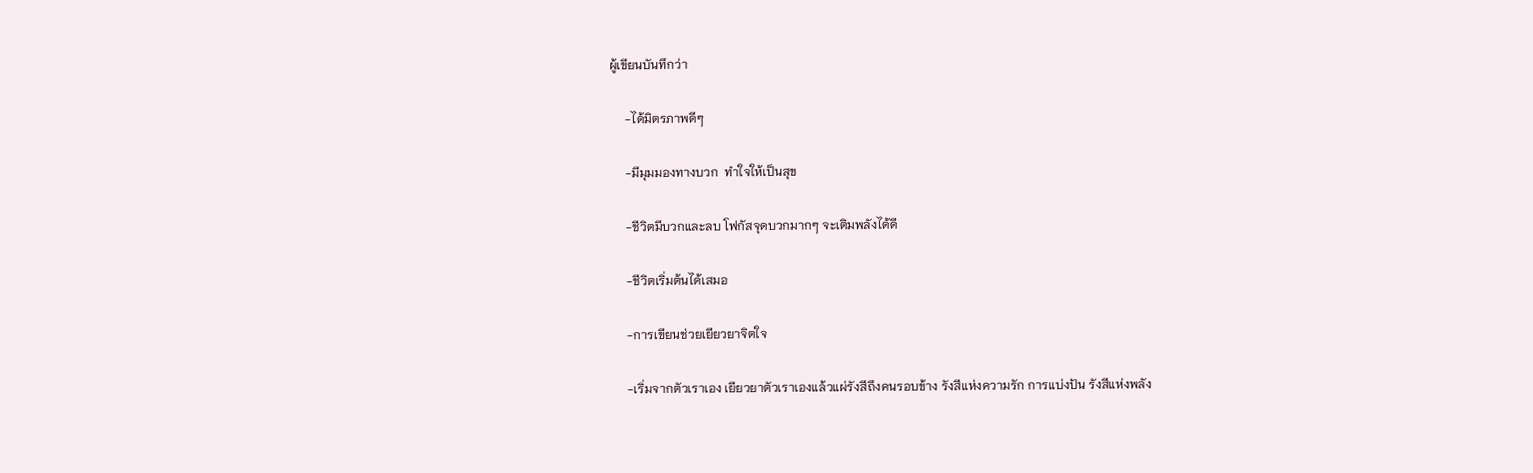ผู้เขียนบันทึกว่า

     -ได้มิตรภาพดีๆ

     -มีมุมมองทางบวก  ทำใจให้เป็นสุข

     -ชีวิตมีบวกและลบ โฟกัสจุดบวกมากๆ จะเติมพลังได้ดี

     -ชีวิตเริ่มต้นได้เสมอ

     -การเขียนช่วยเยียวยาจิตใจ

     -เริ่มจากตัวเราเอง เยียวยาตัวเราเองแล้วแผ่รังสีถึงคนรอบข้าง รังสีแห่งความรัก การแบ่งปัน รังสีแห่งพลัง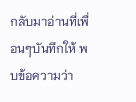กลับมาอ่านที่เพื่อนๆบันทึกให้ พบข้อความว่า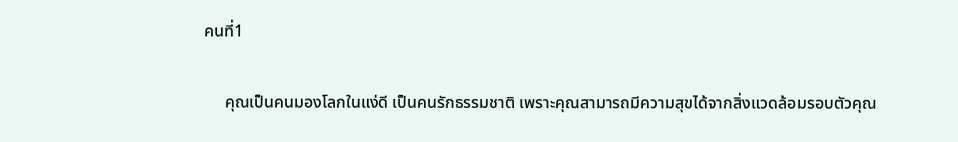คนที่1

     คุณเป็นคนมองโลกในแง่ดี เป็นคนรักธรรมชาติ เพราะคุณสามารถมีความสุขได้จากสิ่งแวดล้อมรอบตัวคุณ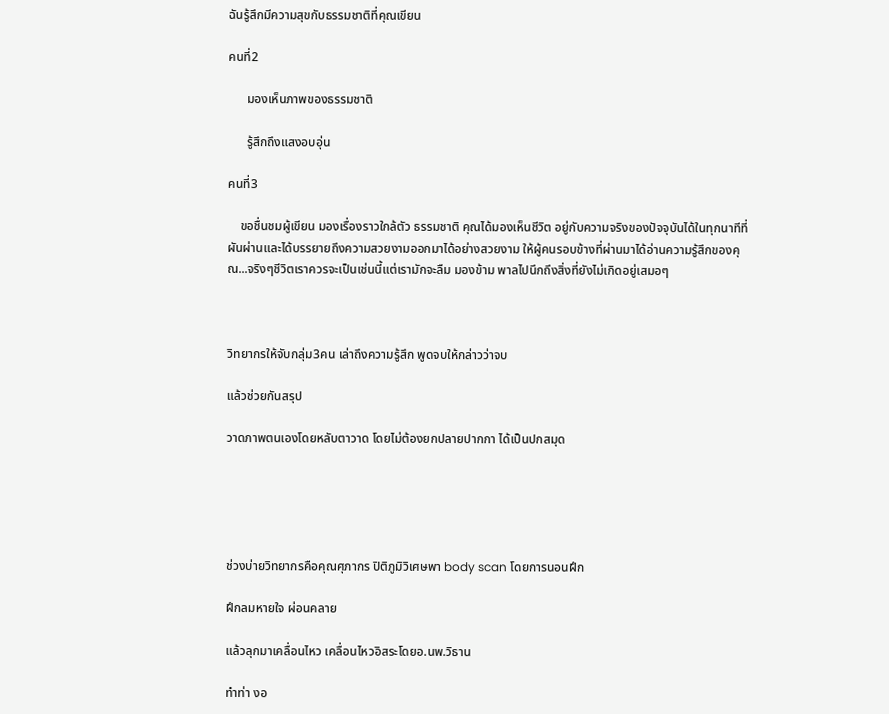ฉันรู้สึกมีความสุขกับธรรมชาติที่คุณเขียน

คนที่2

      มองเห็นภาพของธรรมชาติ

      รู้สึกถึงแสงอบอุ่น

คนที่3

    ขอชื่นชมผู้เขียน มองเรื่องราวใกล้ตัว ธรรมชาติ คุณได้มองเห็นชีวิต อยู่กับความจริงของปัจจุบันได้ในทุกนาทีที่ผันผ่านและได้บรรยายถึงความสวยงามออกมาได้อย่างสวยงาม ให้ผู้คนรอบข้างที่ผ่านมาได้อ่านความรู้สึกของคุณ...จริงๆชีวิตเราควรจะเป็นเช่นนี้แต่เรามักจะลืม มองข้าม พาลไปนึกถึงสิ่งที่ยังไม่เกิดอยู่เสมอๆ



วิทยากรให้จับกลุ่ม3คน เล่าถึงความรู้สึก พูดจบให้กล่าวว่าจบ

แล้วช่วยกันสรุป

วาดภาพตนเองโดยหลับตาวาด โดยไม่ต้องยกปลายปากกา ได้เป็นปกสมุด





ช่วงบ่ายวิทยากรคือคุณศุภากร ปิติภูมิวิเศษพา body scan โดยการนอนฝึก

ฝึกลมหายใจ ผ่อนคลาย

แล้วลุกมาเคลื่อนไหว เคลื่อนไหวอิสระโดยอ.นพ.วิธาน

ทำท่า งอ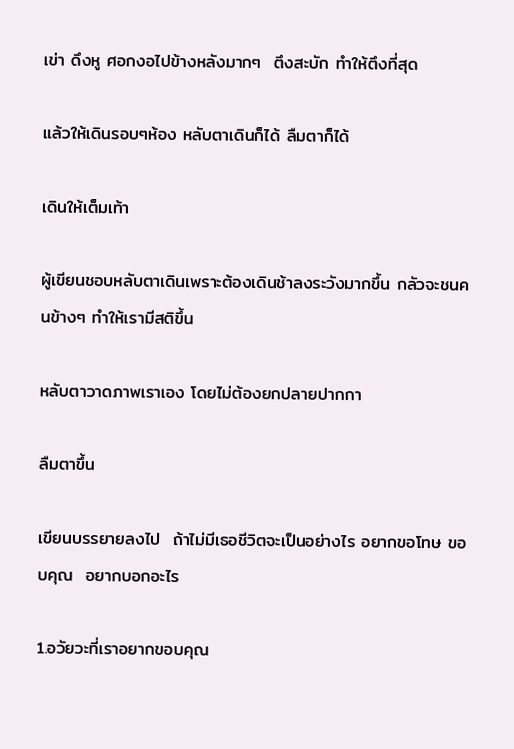เข่า ดึงหู ศอกงอไปข้างหลังมากๆ  ตึงสะบัก ทำให้ตึงที่สุด

แล้วให้เดินรอบๆห้อง หลับตาเดินก็ได้ ลืมตาก็ได้

เดินให้เต็มเท้า

ผู้เขียนชอบหลับตาเดินเพราะต้องเดินช้าลงระวังมากขึ้น กลัวจะชนคนข้างๆ ทำให้เรามีสติขึ้น

หลับตาวาดภาพเราเอง โดยไม่ต้องยกปลายปากกา

ลืมตาขึ้น

เขียนบรรยายลงไป  ถ้าไม่มีเธอชีวิตจะเป็นอย่างไร อยากขอโทษ ขอบคุณ  อยากบอกอะไร

1.อวัยวะที่เราอยากขอบคุณ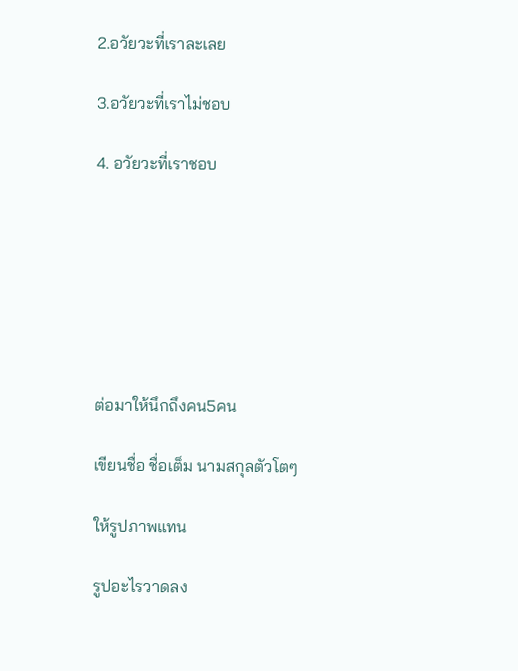2.อวัยวะที่เราละเลย

3.อวัยวะที่เราไม่ชอบ

4. อวัยวะที่เราชอบ







ต่อมาให้นึกถึงคน5คน

เขียนชื่อ ชื่อเต็ม นามสกุลตัวโตๆ

ให้รูปภาพแทน

รูปอะไรวาดลง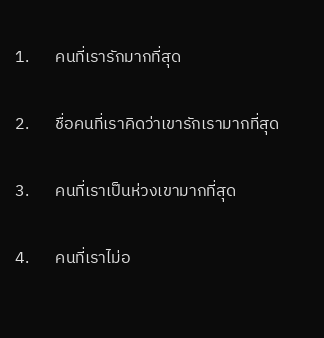1.       คนที่เรารักมากที่สุด

2.       ชื่อคนที่เราคิดว่าเขารักเรามากที่สุด

3.       คนที่เราเป็นห่วงเขามากที่สุด

4.       คนที่เราไม่อ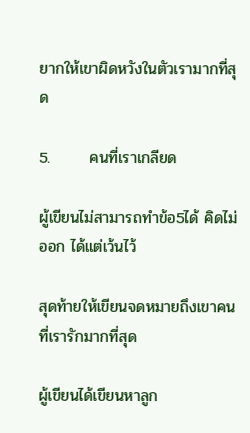ยากให้เขาผิดหวังในตัวเรามากที่สุด

5.       คนที่เราเกลียด

ผู้เขียนไม่สามารถทำข้อ5ได้ คิดไม่ออก ได้แต่เว้นไว้

สุดท้ายให้เขียนจดหมายถึงเขาคนที่เรารักมากที่สุด

ผู้เขียนได้เขียนหาลูก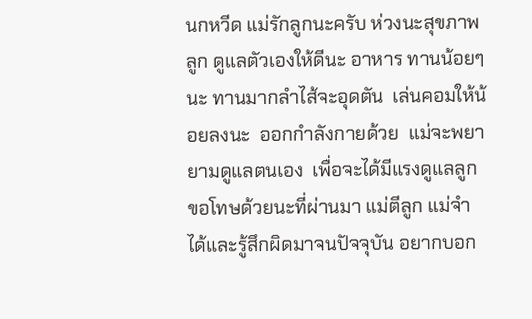นกหวีด แม่รักลูกนะครับ ห่วงนะสุขภาพลูก ดูแลตัวเองให้ดีนะ อาหาร ทานน้อยๆนะ ทานมากลำไส้จะอุดตัน  เล่นคอมให้น้อยลงนะ  ออกกำลังกายด้วย  แม่จะพยายามดูแลตนเอง  เพื่อจะได้มีแรงดูแลลูก  ขอโทษด้วยนะที่ผ่านมา แม่ตีลูก แม่จำได้และรู้สึกผิดมาจนปัจจุบัน อยากบอก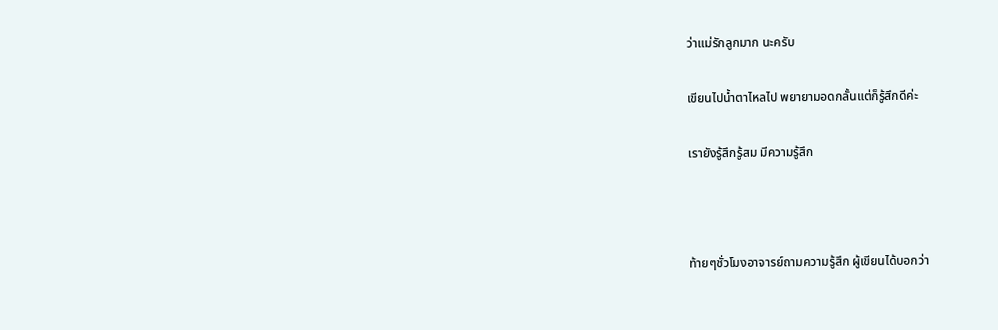ว่าแม่รักลูกมาก นะครับ

เขียนไปน้ำตาไหลไป พยายามอดกลั้นแต่ก็รู้สึกดีค่ะ

เรายังรู้สึกรู้สม มีความรู้สึก



ท้ายๆชั่วโมงอาจารย์ถามความรู้สึก ผู้เขียนได้บอกว่า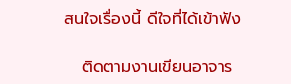สนใจเรื่องนี้ ดีใจที่ได้เข้าฟัง

   ติดตามงานเขียนอาจาร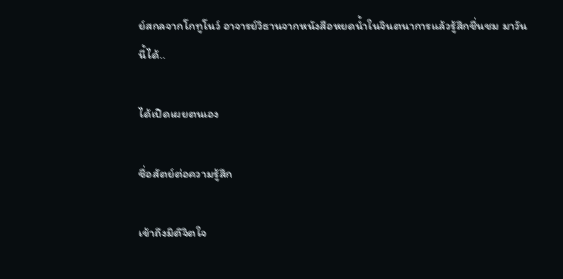ย์สกลจากโกทูโนว์ อาจารย์วิธานจากหนังสือหยดน้ำในจินตนาการแล้วรู้สึกชื่นชม มาวันนี้ได้..

ได้เปิดเผยตนเอง

ซื่อสัตย์ต่อความรู้สึก

เข้าถึงมิติจิตใจ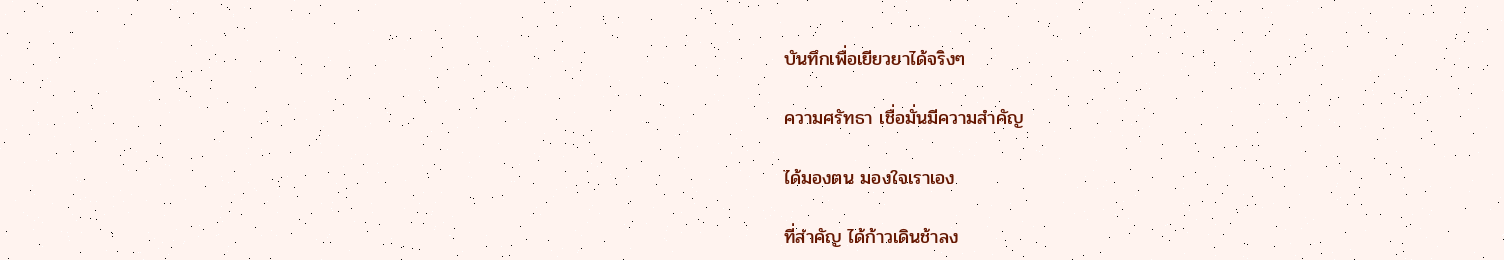บันทึกเพื่อเยียวยาได้จริงๆ

ความศรัทธา เชื่อมั่นมีความสำคัญ

ได้มองตน มองใจเราเอง

ที่สำคัญ ได้ก้าวเดินช้าลง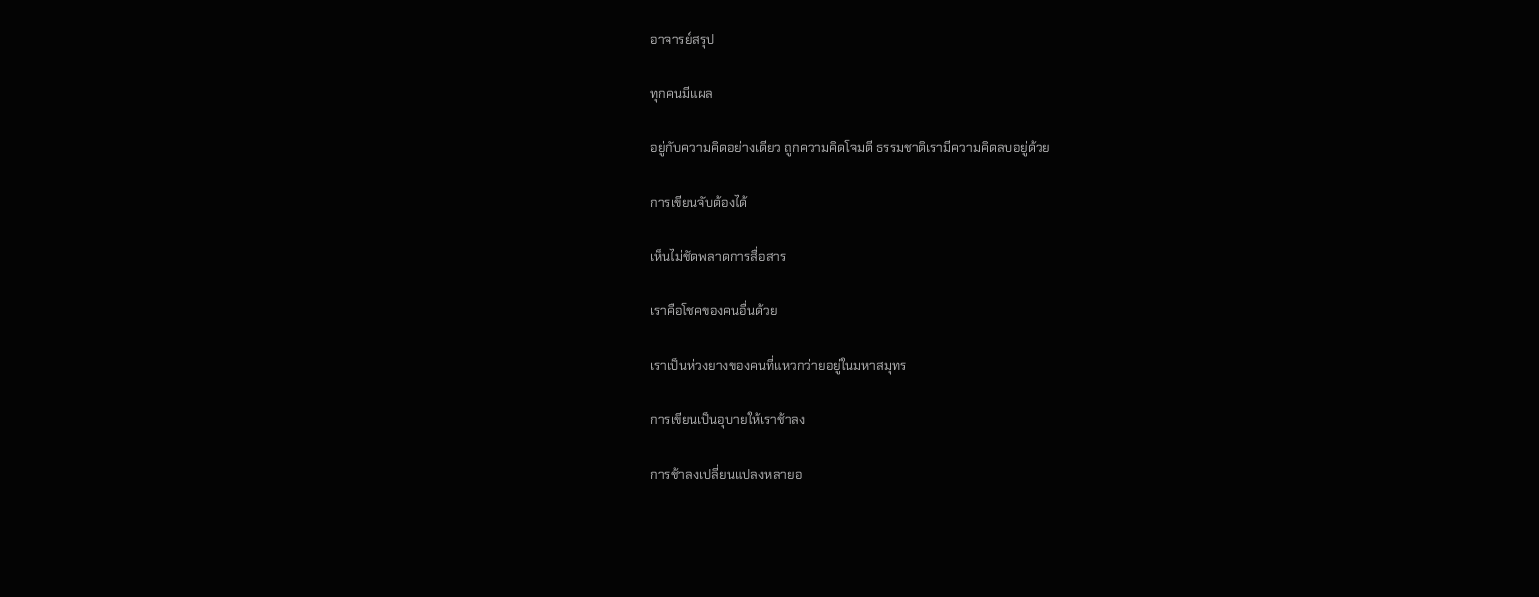อาจารย์สรุป

ทุกคนมีแผล

อยู่กับความคิดอย่างเดียว ถูกความคิดโจมตี ธรรมชาติเรามีความคิดลบอยู่ด้วย

การเขียนจับต้องได้

เห็นไม่ชัดพลาดการสื่อสาร

เราคือโชคของคนอื่นด้วย

เราเป็นห่วงยางของคนที่แหวกว่ายอยู่ในมหาสมุทร

การเขียนเป็นอุบายให้เราช้าลง

การช้าลงเปลี่ยนแปลงหลายอ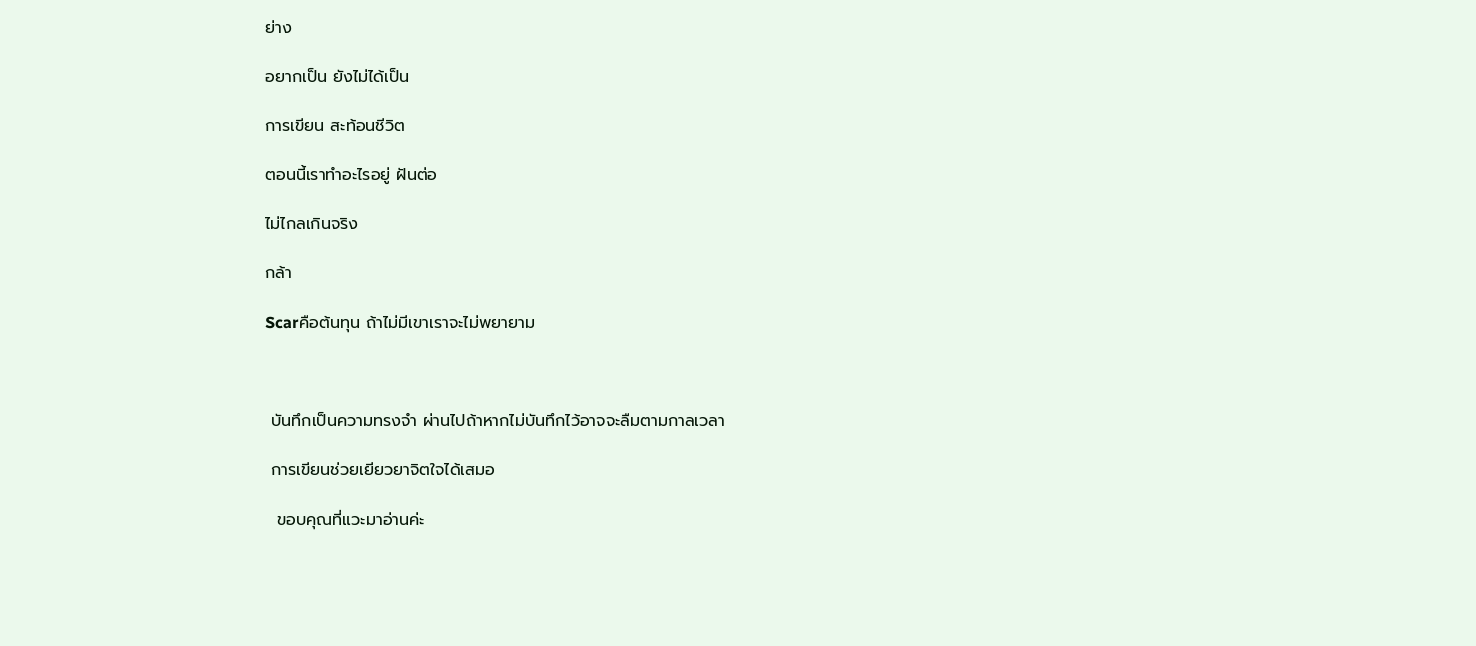ย่าง

อยากเป็น ยังไม่ได้เป็น

การเขียน สะท้อนชีวิต

ตอนนี้เราทำอะไรอยู่ ฝันต่อ

ไม่ไกลเกินจริง

กล้า

Scarคือต้นทุน ถ้าไม่มีเขาเราจะไม่พยายาม



 บันทึกเป็นความทรงจำ ผ่านไปถ้าหากไม่บันทึกไว้อาจจะลืมตามกาลเวลา

 การเขียนช่วยเยียวยาจิตใจได้เสมอ

  ขอบคุณที่แวะมาอ่านค่ะ